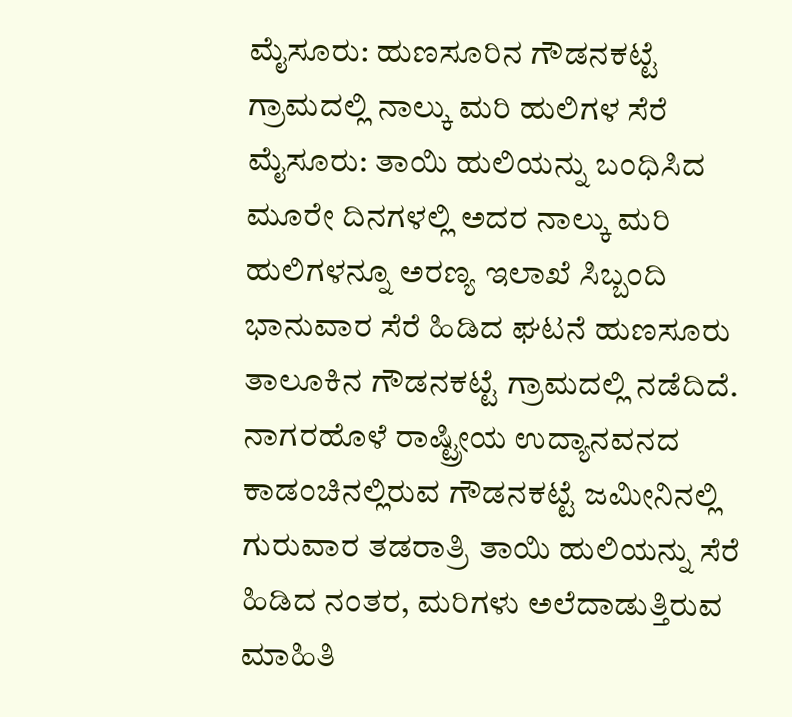ಮೈಸೂರು: ಹುಣಸೂರಿನ ಗೌಡನಕಟ್ಟೆ ಗ್ರಾಮದಲ್ಲಿ ನಾಲ್ಕು ಮರಿ ಹುಲಿಗಳ ಸೆರೆ
ಮೈಸೂರು: ತಾಯಿ ಹುಲಿಯನ್ನು ಬಂಧಿಸಿದ ಮೂರೇ ದಿನಗಳಲ್ಲಿ ಅದರ ನಾಲ್ಕು ಮರಿ ಹುಲಿಗಳನ್ನೂ ಅರಣ್ಯ ಇಲಾಖೆ ಸಿಬ್ಬಂದಿ ಭಾನುವಾರ ಸೆರೆ ಹಿಡಿದ ಘಟನೆ ಹುಣಸೂರು ತಾಲೂಕಿನ ಗೌಡನಕಟ್ಟೆ ಗ್ರಾಮದಲ್ಲಿ ನಡೆದಿದೆ.
ನಾಗರಹೊಳೆ ರಾಷ್ಟ್ರೀಯ ಉದ್ಯಾನವನದ ಕಾಡಂಚಿನಲ್ಲಿರುವ ಗೌಡನಕಟ್ಟೆ ಜಮೀನಿನಲ್ಲಿ ಗುರುವಾರ ತಡರಾತ್ರಿ ತಾಯಿ ಹುಲಿಯನ್ನು ಸೆರೆ ಹಿಡಿದ ನಂತರ, ಮರಿಗಳು ಅಲೆದಾಡುತ್ತಿರುವ ಮಾಹಿತಿ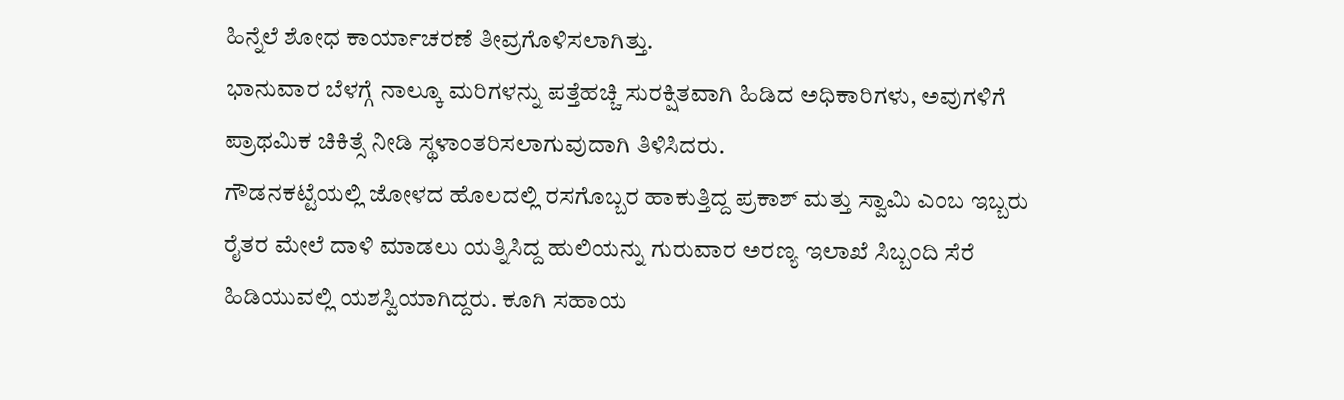ಹಿನ್ನೆಲೆ ಶೋಧ ಕಾರ್ಯಾಚರಣೆ ತೀವ್ರಗೊಳಿಸಲಾಗಿತ್ತು.
ಭಾನುವಾರ ಬೆಳಗ್ಗೆ ನಾಲ್ಕೂ ಮರಿಗಳನ್ನು ಪತ್ತೆಹಚ್ಚಿ ಸುರಕ್ಷಿತವಾಗಿ ಹಿಡಿದ ಅಧಿಕಾರಿಗಳು, ಅವುಗಳಿಗೆ ಪ್ರಾಥಮಿಕ ಚಿಕಿತ್ಸೆ ನೀಡಿ ಸ್ಥಳಾಂತರಿಸಲಾಗುವುದಾಗಿ ತಿಳಿಸಿದರು.
ಗೌಡನಕಟ್ಟೆಯಲ್ಲಿ ಜೋಳದ ಹೊಲದಲ್ಲಿ ರಸಗೊಬ್ಬರ ಹಾಕುತ್ತಿದ್ದ ಪ್ರಕಾಶ್ ಮತ್ತು ಸ್ವಾಮಿ ಎಂಬ ಇಬ್ಬರು ರೈತರ ಮೇಲೆ ದಾಳಿ ಮಾಡಲು ಯತ್ನಿಸಿದ್ದ ಹುಲಿಯನ್ನು ಗುರುವಾರ ಅರಣ್ಯ ಇಲಾಖೆ ಸಿಬ್ಬಂದಿ ಸೆರೆ ಹಿಡಿಯುವಲ್ಲಿ ಯಶಸ್ವಿಯಾಗಿದ್ದರು. ಕೂಗಿ ಸಹಾಯ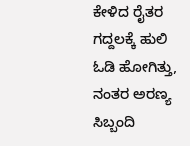ಕೇಳಿದ ರೈತರ ಗದ್ದಲಕ್ಕೆ ಹುಲಿ ಓಡಿ ಹೋಗಿತ್ತು, ನಂತರ ಅರಣ್ಯ ಸಿಬ್ಬಂದಿ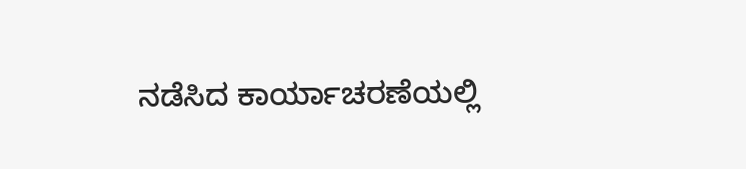ನಡೆಸಿದ ಕಾರ್ಯಾಚರಣೆಯಲ್ಲಿ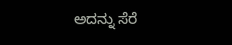ಅದನ್ನು ಸೆರೆ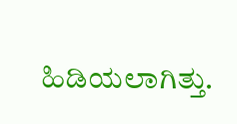ಹಿಡಿಯಲಾಗಿತ್ತು.